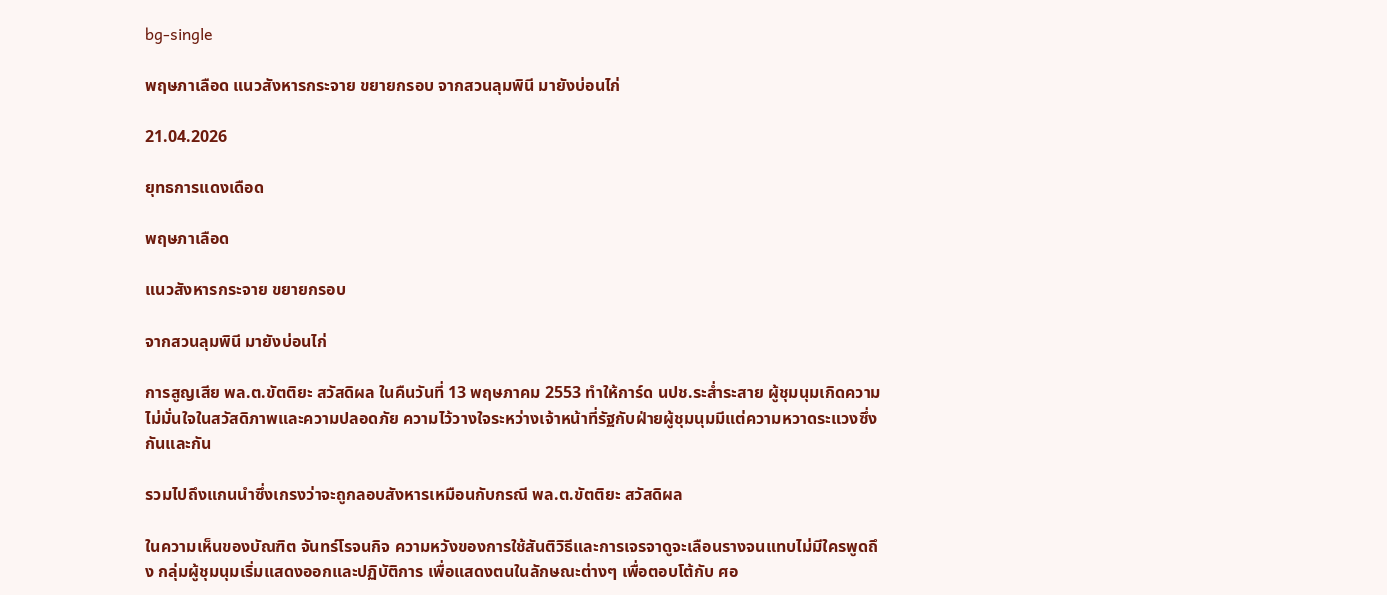bg-single

พฤษภาเลือด แนวสังหารกระจาย ขยายกรอบ จากสวนลุมพินี มายังบ่อนไก่

21.04.2026

ยุทธการแดงเดือด

พฤษภาเลือด

แนวสังหารกระจาย ขยายกรอบ

จากสวนลุมพินี มายังบ่อนไก่

การสูญเสีย พล.ต.ขัตติยะ สวัสดิผล ในคืนวันที่ 13 พฤษภาคม 2553 ทำให้การ์ด นปช.ระส่ำระสาย ผู้ชุมนุมเกิดความไม่มั่นใจในสวัสดิภาพและความปลอดภัย ความไว้วางใจระหว่างเจ้าหน้าที่รัฐกับฝ่ายผู้ชุมนุมมีแต่ความหวาดระแวงซึ่งกันและกัน

รวมไปถึงแกนนำซึ่งเกรงว่าจะถูกลอบสังหารเหมือนกับกรณี พล.ต.ขัตติยะ สวัสดิผล

ในความเห็นของบัณฑิต จันทร์โรจนกิจ ความหวังของการใช้สันติวิธีและการเจรจาดูจะเลือนรางจนแทบไม่มีใครพูดถึง กลุ่มผู้ชุมนุมเริ่มแสดงออกและปฏิบัติการ เพื่อแสดงตนในลักษณะต่างๆ เพื่อตอบโต้กับ ศอ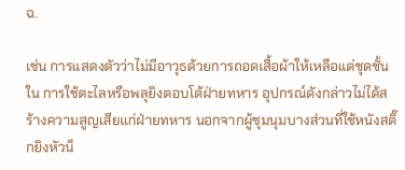ฉ.

เช่น การแสดงตัวว่าไม่มีอาวุธด้วยการถอดเสื้อผ้าให้เหลือแต่ชุดชั้นใน การใช้ตะไลหรือพลุยิงตอบโต้ฝ่ายทหาร อุปกรณ์ดังกล่าวไม่ได้สร้างความสูญเสียแก่ฝ่ายทหาร นอกจากผู้ชุมนุมบางส่วนที่ใช้หนังสติ๊กยิงหัวน็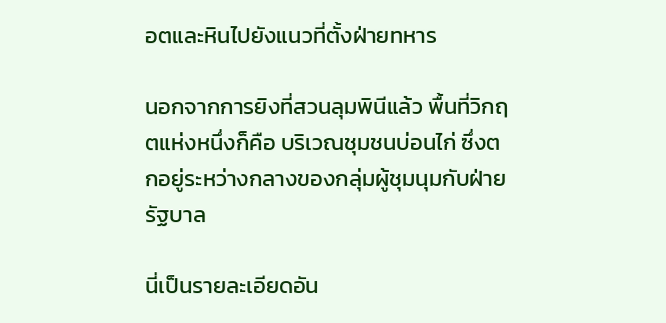อตและหินไปยังแนวที่ตั้งฝ่ายทหาร

นอกจากการยิงที่สวนลุมพินีแล้ว พื้นที่วิกฤตแห่งหนึ่งก็คือ บริเวณชุมชนบ่อนไก่ ซึ่งตกอยู่ระหว่างกลางของกลุ่มผู้ชุมนุมกับฝ่ายรัฐบาล

นี่เป็นรายละเอียดอัน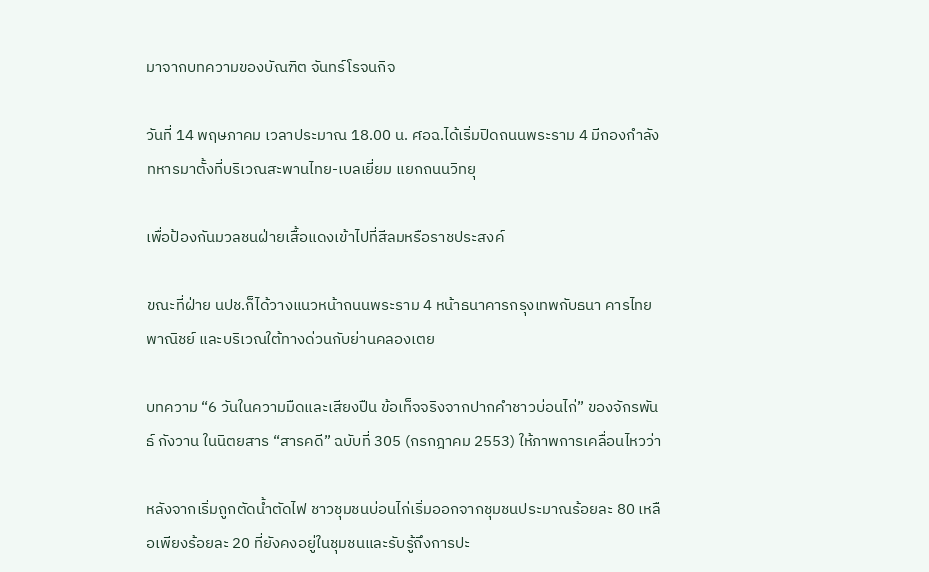มาจากบทความของบัณฑิต จันทร์โรจนกิจ

วันที่ 14 พฤษภาคม เวลาประมาณ 18.00 น. ศอฉ.ได้เริ่มปิดถนนพระราม 4 มีกองกำลังทหารมาตั้งที่บริเวณสะพานไทย-เบลเยี่ยม แยกถนนวิทยุ

เพื่อป้องกันมวลชนฝ่ายเสื้อแดงเข้าไปที่สีลมหรือราชประสงค์

ขณะที่ฝ่าย นปช.ก็ได้วางแนวหน้าถนนพระราม 4 หน้าธนาคารกรุงเทพกับธนา คารไทยพาณิชย์ และบริเวณใต้ทางด่วนกับย่านคลองเตย

บทความ “6 วันในความมืดและเสียงปืน ข้อเท็จจริงจากปากคำชาวบ่อนไก่” ของจักรพันธ์ กังวาน ในนิตยสาร “สารคดี” ฉบับที่ 305 (กรกฎาคม 2553) ให้ภาพการเคลื่อนไหวว่า

หลังจากเริ่มถูกตัดน้ำตัดไฟ ชาวชุมชนบ่อนไก่เริ่มออกจากชุมชนประมาณร้อยละ 80 เหลือเพียงร้อยละ 20 ที่ยังคงอยู่ในชุมชนและรับรู้ถึงการปะ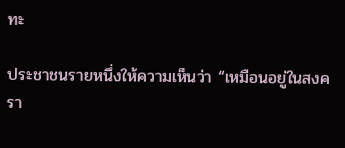ทะ

ประชาชนรายหนึ่งให้ความเห็นว่า “เหมือนอยู่ในสงครา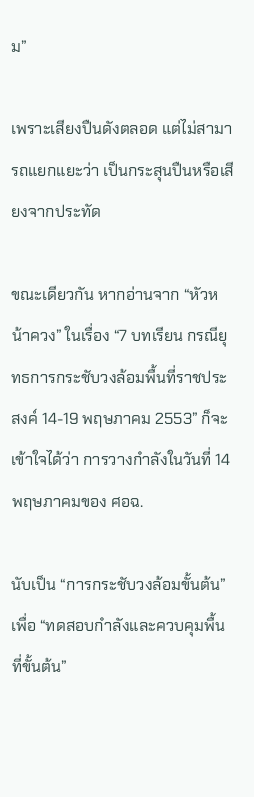ม”

เพราะเสียงปืนดังตลอด แต่ไม่สามารถแยกแยะว่า เป็นกระสุนปืนหรือเสียงจากประทัด

ขณะเดียวกัน หากอ่านจาก “หัวหน้าควง” ในเรื่อง “7 บทเรียน กรณียุทธการกระชับวงล้อมพื้นที่ราชประสงค์ 14-19 พฤษภาคม 2553” ก็จะเข้าใจได้ว่า การวางกำลังในวันที่ 14 พฤษภาคมของ ศอฉ.

นับเป็น “การกระชับวงล้อมขั้นต้น” เพื่อ “ทดสอบกำลังและควบคุมพื้นที่ขั้นต้น”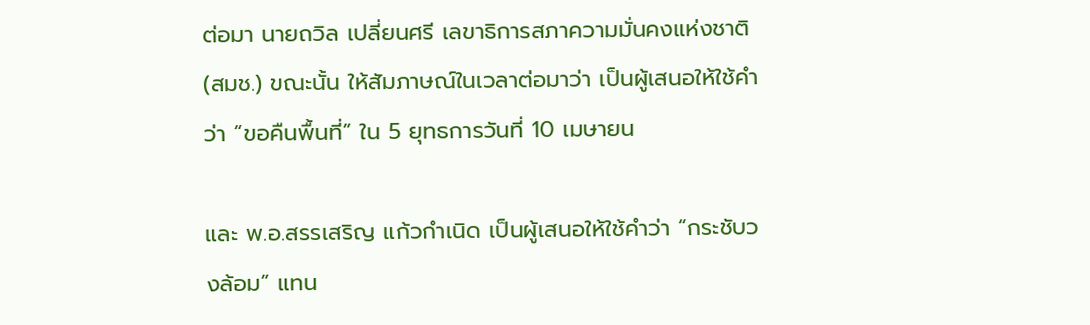ต่อมา นายถวิล เปลี่ยนศรี เลขาธิการสภาความมั่นคงแห่งชาติ (สมช.) ขณะนั้น ให้สัมภาษณ์ในเวลาต่อมาว่า เป็นผู้เสนอให้ใช้คำว่า “ขอคืนพื้นที่” ใน 5 ยุทธการวันที่ 10 เมษายน

และ พ.อ.สรรเสริญ แก้วกำเนิด เป็นผู้เสนอให้ใช้คำว่า “กระชับวงล้อม” แทน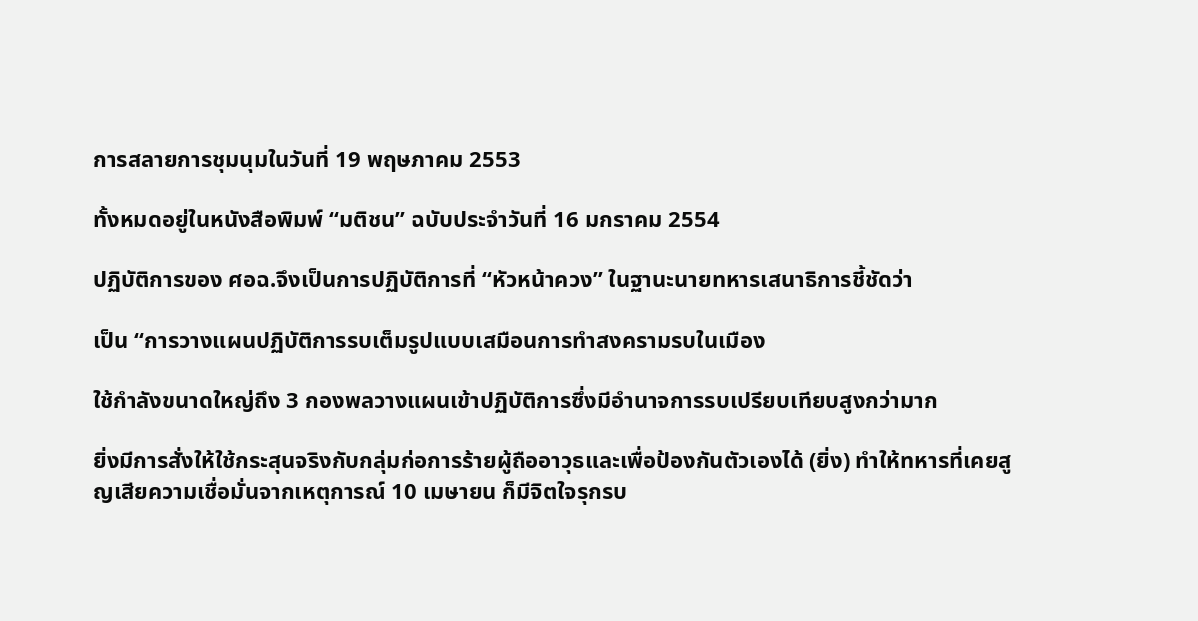การสลายการชุมนุมในวันที่ 19 พฤษภาคม 2553

ทั้งหมดอยู่ในหนังสือพิมพ์ “มติชน” ฉบับประจำวันที่ 16 มกราคม 2554

ปฏิบัติการของ ศอฉ.จึงเป็นการปฏิบัติการที่ “หัวหน้าควง” ในฐานะนายทหารเสนาธิการชี้ชัดว่า

เป็น “การวางแผนปฏิบัติการรบเต็มรูปแบบเสมือนการทำสงครามรบในเมือง

ใช้กำลังขนาดใหญ่ถึง 3 กองพลวางแผนเข้าปฏิบัติการซึ่งมีอำนาจการรบเปรียบเทียบสูงกว่ามาก

ยิ่งมีการสั่งให้ใช้กระสุนจริงกับกลุ่มก่อการร้ายผู้ถืออาวุธและเพื่อป้องกันตัวเองได้ (ยิ่ง) ทำให้ทหารที่เคยสูญเสียความเชื่อมั่นจากเหตุการณ์ 10 เมษายน ก็มีจิตใจรุกรบ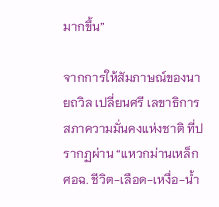มากขึ้น”

จากการให้สัมภาษณ์ของนายถวิล เปลี่ยนศรี เลขาธิการสภาความมั่นคงแห่งชาติ ที่ปรากฏผ่าน “แหวกม่านเหล็ก ศอฉ. ชีวิต-เลือด-เหงื่อ-น้ำ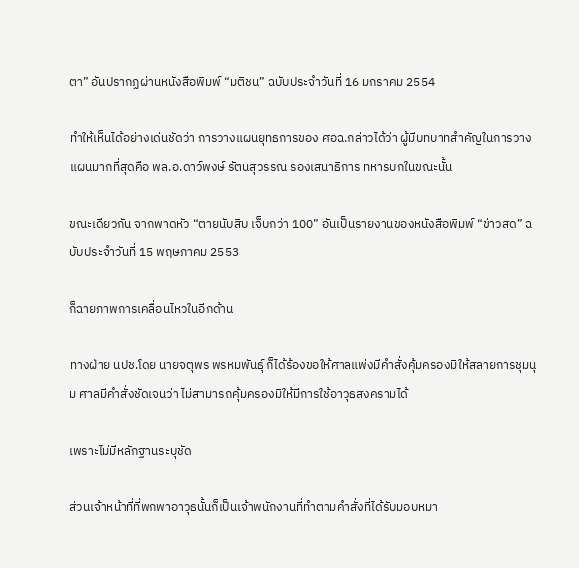ตา” อันปรากฏผ่านหนังสือพิมพ์ “มติชน” ฉบับประจำวันที่ 16 มกราคม 2554

ทำให้เห็นได้อย่างเด่นชัดว่า การวางแผนยุทธการของ ศอฉ.กล่าวได้ว่า ผู้มีบทบาทสำคัญในการวางแผนมากที่สุดคือ พล.อ.ดาว์พงษ์ รัตนสุวรรณ รองเสนาธิการ ทหารบกในขณะนั้น

ขณะเดียวกัน จากพาดหัว “ตายนับสิบ เจ็บกว่า 100” อันเป็นรายงานของหนังสือพิมพ์ “ข่าวสด” ฉบับประจำวันที่ 15 พฤษภาคม 2553

ก็ฉายภาพการเคลื่อนไหวในอีกด้าน

ทางฝ่าย นปช.โดย นายจตุพร พรหมพันธุ์ ก็ได้ร้องขอให้ศาลแพ่งมีคำสั่งคุ้มครองมิให้สลายการชุมนุม ศาลมีคำสั่งชัดเจนว่า ไม่สามารถคุ้มครองมิให้มีการใช้อาวุธสงครามได้

เพราะไม่มีหลักฐานระบุชัด

ส่วนเจ้าหน้าที่ที่พกพาอาวุธนั้นก็เป็นเจ้าพนักงานที่ทำตามคำสั่งที่ได้รับมอบหมา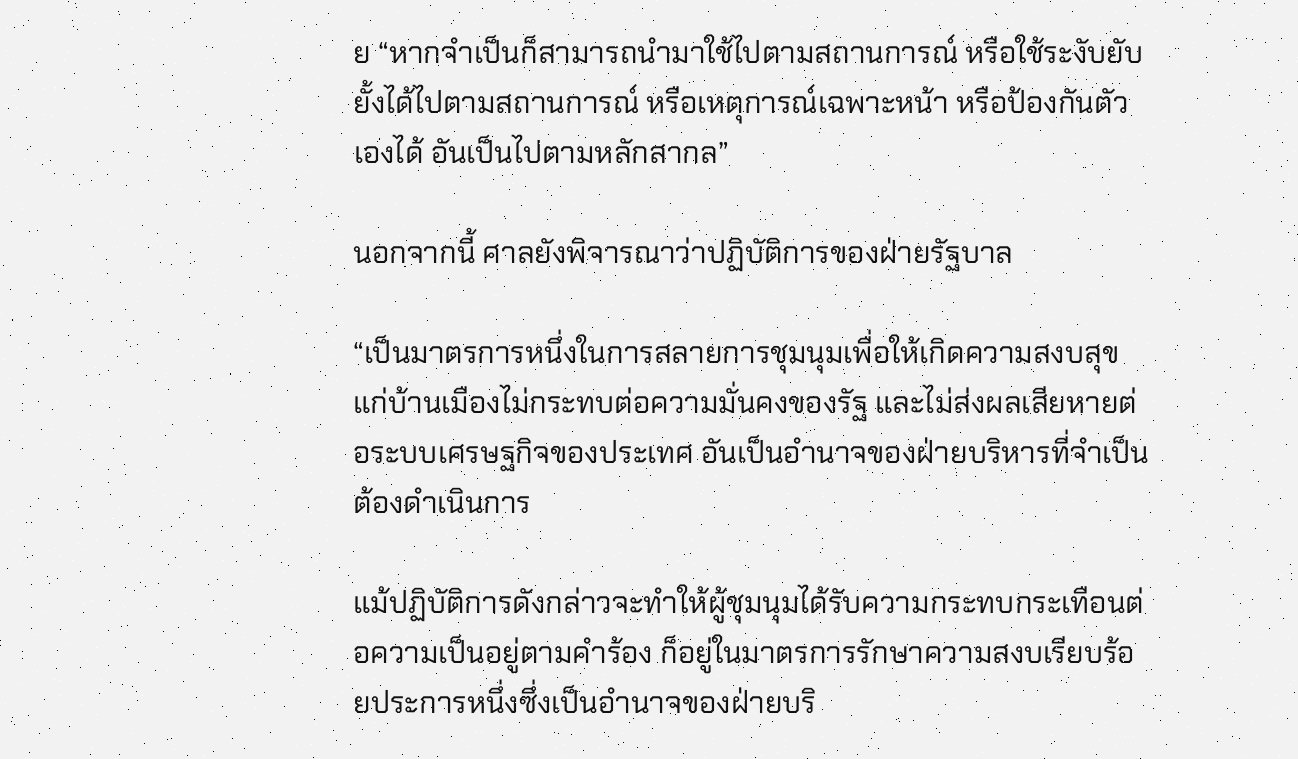ย “หากจำเป็นก็สามารถนำมาใช้ไปตามสถานการณ์ หรือใช้ระงับยับยั้งได้ไปตามสถานการณ์ หรือเหตุการณ์เฉพาะหน้า หรือป้องกันตัวเองได้ อันเป็นไปตามหลักสากล”

นอกจากนี้ ศาลยังพิจารณาว่าปฏิบัติการของฝ่ายรัฐบาล

“เป็นมาตรการหนึ่งในการสลายการชุมนุมเพื่อให้เกิดความสงบสุขแก่บ้านเมืองไม่กระทบต่อความมั่นคงของรัฐ และไม่ส่งผลเสียหายต่อระบบเศรษฐกิจของประเทศ อันเป็นอำนาจของฝ่ายบริหารที่จำเป็นต้องดำเนินการ

แม้ปฏิบัติการดังกล่าวจะทำให้ผู้ชุมนุมได้รับความกระทบกระเทือนต่อความเป็นอยู่ตามคำร้อง ก็อยู่ในมาตรการรักษาความสงบเรียบร้อยประการหนึ่งซึ่งเป็นอำนาจของฝ่ายบริ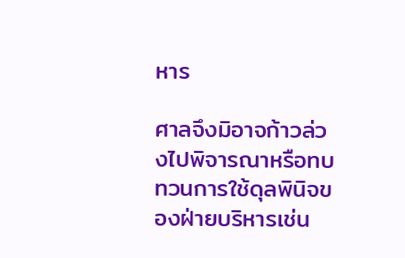หาร

ศาลจึงมิอาจก้าวล่วงไปพิจารณาหรือทบทวนการใช้ดุลพินิจของฝ่ายบริหารเช่น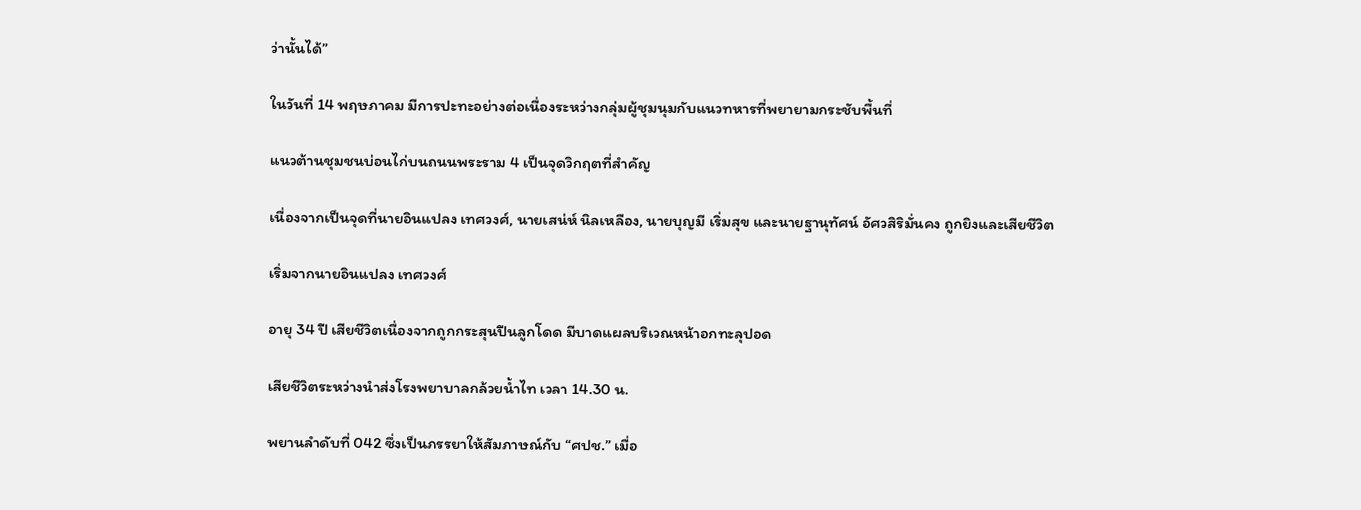ว่านั้นได้”

ในวันที่ 14 พฤษภาคม มีการปะทะอย่างต่อเนื่องระหว่างกลุ่มผู้ชุมนุมกับแนวทหารที่พยายามกระชับพื้นที่

แนวต้านชุมชนบ่อนไก่บนถนนพระราม 4 เป็นจุดวิกฤตที่สำคัญ

เนื่องจากเป็นจุดที่นายอินแปลง เทศวงศ์, นายเสน่ห์ นิลเหลือง, นายบุญมี เริ่มสุข และนายฐานุทัศน์ อัศวสิริมั่นคง ถูกยิงและเสียชีวิต

เริ่มจากนายอินแปลง เทศวงศ์

อายุ 34 ปี เสียชีวิตเนื่องจากถูกกระสุนปืนลูกโดด มีบาดแผลบริเวณหน้าอกทะลุปอด

เสียชีวิตระหว่างนำส่งโรงพยาบาลกล้วยน้ำไท เวลา 14.30 น.

พยานลำดับที่ 042 ซึ่งเป็นภรรยาให้สัมภาษณ์กับ “ศปช.” เมื่อ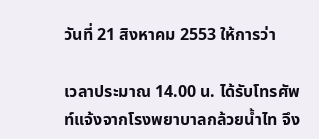วันที่ 21 สิงหาคม 2553 ให้การว่า

เวลาประมาณ 14.00 น. ได้รับโทรศัพท์แจ้งจากโรงพยาบาลกล้วยน้ำไท จึง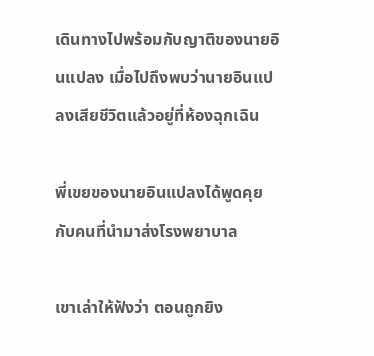เดินทางไปพร้อมกับญาติของนายอินแปลง เมื่อไปถึงพบว่านายอินแปลงเสียชีวิตแล้วอยู่ที่ห้องฉุกเฉิน

พี่เขยของนายอินแปลงได้พูดคุยกับคนที่นำมาส่งโรงพยาบาล

เขาเล่าให้ฟังว่า ตอนถูกยิง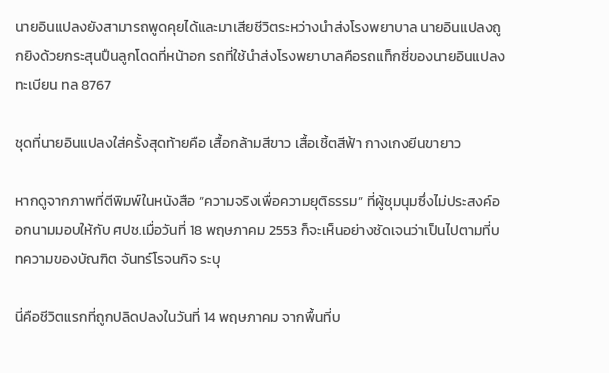นายอินแปลงยังสามารถพูดคุยได้และมาเสียชีวิตระหว่างนำส่งโรงพยาบาล นายอินแปลงถูกยิงด้วยกระสุนปืนลูกโดดที่หน้าอก รถที่ใช้นำส่งโรงพยาบาลคือรถแท็กซี่ของนายอินแปลง ทะเบียน ทล 8767

ชุดที่นายอินแปลงใส่ครั้งสุดท้ายคือ เสื้อกล้ามสีขาว เสื้อเชิ้ตสีฟ้า กางเกงยีนขายาว

หากดูจากภาพที่ตีพิมพ์ในหนังสือ “ความจริงเพื่อความยุติธรรม” ที่ผู้ชุมนุมซึ่งไม่ประสงค์ออกนามมอบให้กับ ศปช.เมื่อวันที่ 18 พฤษภาคม 2553 ก็จะเห็นอย่างชัดเจนว่าเป็นไปตามที่บทความของบัณฑิต จันทร์โรจนกิจ ระบุ

นี่คือชีวิตแรกที่ถูกปลิดปลงในวันที่ 14 พฤษภาคม จากพื้นที่บ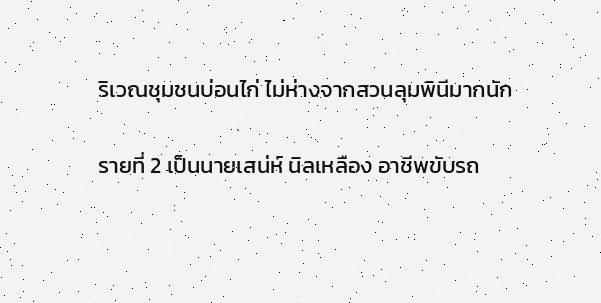ริเวณชุมชนบ่อนไก่ ไม่ห่างจากสวนลุมพินีมากนัก

รายที่ 2 เป็นนายเสน่ห์ นิลเหลือง อาชีพขับรถ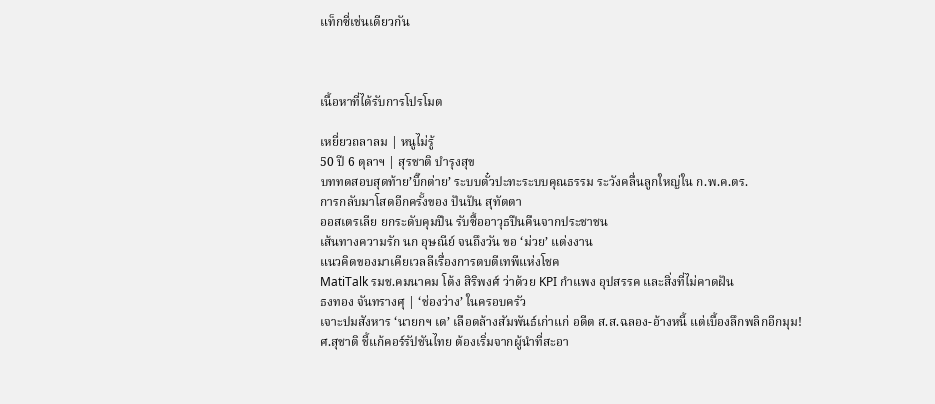แท็กซี่เช่นเดียวกัน



เนื้อหาที่ได้รับการโปรโมต

เหยี่ยวถลาลม | หนูไม่รู้
50 ปี 6 ตุลาฯ | สุรชาติ บำรุงสุข
บททดสอบสุดท้าย’บิ๊กต่าย’ ระบบตั๋วปะทะระบบคุณธรรม ระวังคลื่นลูกใหญ่ใน ก.พ.ค.ตร.
การกลับมาโสดอีกครั้งของ ปันปัน สุทัตตา
ออสเตรเลีย ยกระดับคุมปืน รับซื้ออาวุธปืนคืนจากประชาชน
เส้นทางความรัก นก อุษณีย์ จนถึงวัน ขอ ‘ม่วย’ แต่งงาน
แนวคิดของมาเคียเวลลีเรื่องการตบตีเทพีแห่งโชค
MatiTalk รมช.คมนาคม โต้ง สิริพงศ์ ว่าด้วย KPI กำแพง อุปสรรค และสิ่งที่ไม่คาดฝัน
ธงทอง จันทรางศุ | ‘ช่องว่าง’ ในครอบครัว
เจาะปมสังหาร ‘นายกฯ เด’ เลือดล้างสัมพันธ์เก่าแก่ อดีต ส.ส.ฉลอง-อ้างหนี้ แต่เบื้องลึกพลิกอีกมุม!
ศ.สุชาติ ชี้แก้คอร์รัปชันไทย ต้องเริ่มจากผู้นำที่สะอา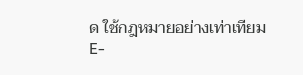ด ใช้กฎหมายอย่างเท่าเทียม
E-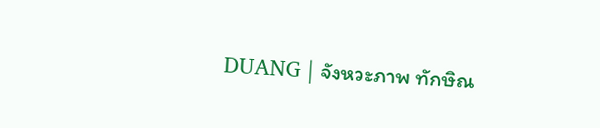DUANG | จังหวะภาพ ทักษิณ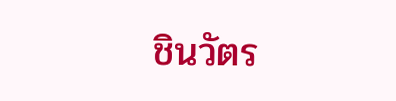ชินวัตร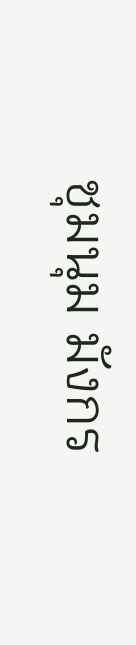ชุมนุม มังกร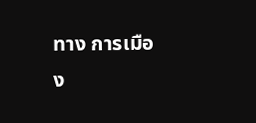ทาง การเมือง